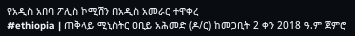የአዲስ አበባ ፖሊስ ኮሚሽን በአዲስ አመራር ተዋቀረ
#ethiopia | ጠቅላይ ሚኒስትር ዐቢይ አሕመድ (ዶ/ር) ከመጋቢት 2 ቀን 2018 ዓ.ም ጀምሮ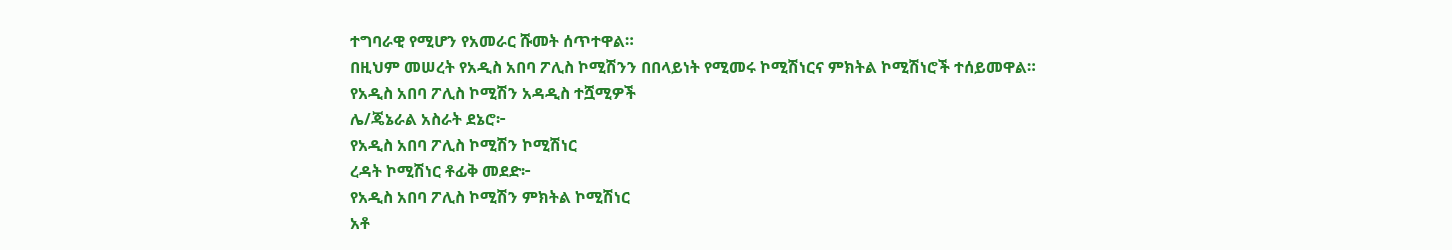ተግባራዊ የሚሆን የአመራር ሹመት ሰጥተዋል።
በዚህም መሠረት የአዲስ አበባ ፖሊስ ኮሚሽንን በበላይነት የሚመሩ ኮሚሽነርና ምክትል ኮሚሽነሮች ተሰይመዋል።
የአዲስ አበባ ፖሊስ ኮሚሽን አዳዲስ ተሿሚዎች
ሌ/ጄኔራል አስራት ደኔሮ፦
የአዲስ አበባ ፖሊስ ኮሚሽን ኮሚሽነር
ረዳት ኮሚሽነር ቶፊቅ መደድ፦
የአዲስ አበባ ፖሊስ ኮሚሽን ምክትል ኮሚሽነር
አቶ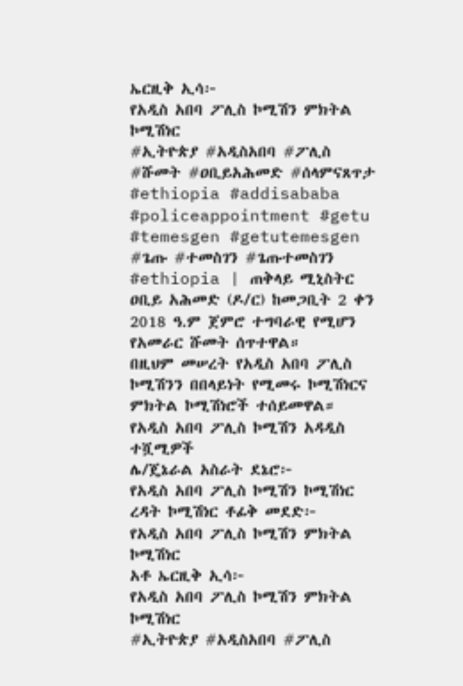ኤርዚቅ ኢሳ፦
የአዲስ አበባ ፖሊስ ኮሚሽን ምክትል ኮሚሽነር
#ኢትዮጵያ #አዲስአበባ #ፖሊስ #ሹመት #ዐቢይአሕመድ #ሰላምናጸጥታ #ethiopia #addisababa #policeappointment #getu #temesgen #getutemesgen #ጌጡ #ተመስገን #ጌጡተመስገን
#ethiopia | ጠቅላይ ሚኒስትር ዐቢይ አሕመድ (ዶ/ር) ከመጋቢት 2 ቀን 2018 ዓ.ም ጀምሮ ተግባራዊ የሚሆን የአመራር ሹመት ሰጥተዋል።
በዚህም መሠረት የአዲስ አበባ ፖሊስ ኮሚሽንን በበላይነት የሚመሩ ኮሚሽነርና ምክትል ኮሚሽነሮች ተሰይመዋል።
የአዲስ አበባ ፖሊስ ኮሚሽን አዳዲስ ተሿሚዎች
ሌ/ጄኔራል አስራት ደኔሮ፦
የአዲስ አበባ ፖሊስ ኮሚሽን ኮሚሽነር
ረዳት ኮሚሽነር ቶፊቅ መደድ፦
የአዲስ አበባ ፖሊስ ኮሚሽን ምክትል ኮሚሽነር
አቶ ኤርዚቅ ኢሳ፦
የአዲስ አበባ ፖሊስ ኮሚሽን ምክትል ኮሚሽነር
#ኢትዮጵያ #አዲስአበባ #ፖሊስ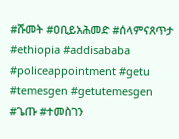#ሹመት #ዐቢይአሕመድ #ሰላምናጸጥታ #ethiopia #addisababa #policeappointment #getu #temesgen #getutemesgen #ጌጡ #ተመስገን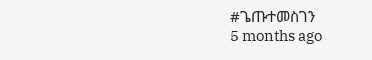#ጌጡተመስገን
5 months ago